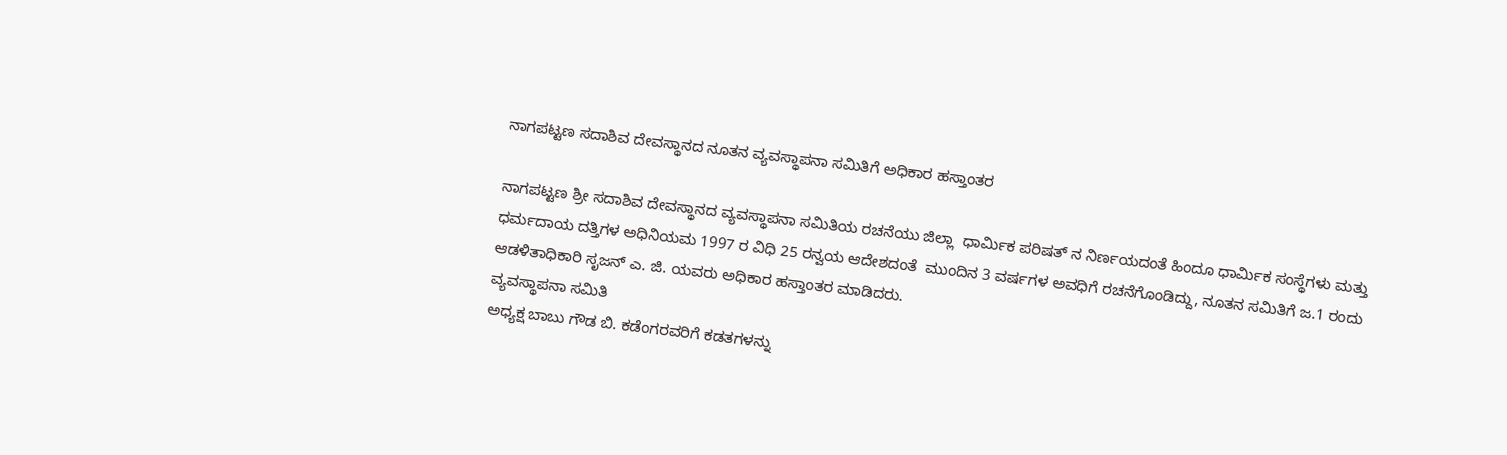ನಾಗಪಟ್ಟಣ ಸದಾಶಿವ ದೇವಸ್ಥಾನದ ನೂತನ ವ್ಯವಸ್ಥಾಪನಾ ಸಮಿತಿಗೆ ಅಧಿಕಾರ ಹಸ್ತಾಂತರ

ನಾಗಪಟ್ಟಣ ಶ್ರೀ ಸದಾಶಿವ ದೇವಸ್ಥಾನದ ವ್ಯವಸ್ಥಾಪನಾ ಸಮಿತಿಯ ರಚನೆಯು ಜಿಲ್ಲಾ  ಧಾರ್ಮಿಕ ಪರಿಷತ್ ನ ನಿರ್ಣಯದಂತೆ ಹಿಂದೂ ಧಾರ್ಮಿಕ ಸಂಸ್ಥೆಗಳು ಮತ್ತು ಧರ್ಮದಾಯ ದತ್ತಿಗಳ ಅಧಿನಿಯಮ 1997 ರ ವಿಧಿ 25 ರನ್ವಯ ಆದೇಶದಂತೆ  ಮುಂದಿನ 3 ವರ್ಷಗಳ ಅವಧಿಗೆ ರಚನೆಗೊಂಡಿದ್ದು, ನೂತನ ಸಮಿತಿಗೆ ಜ.1 ರಂದು ಆಡಳಿತಾಧಿಕಾರಿ ಸೃಜನ್ ಎ. ಜಿ. ಯವರು ಅಧಿಕಾರ ಹಸ್ತಾಂತರ ಮಾಡಿದರು.
ವ್ಯವಸ್ಥಾಪನಾ ಸಮಿತಿ
ಅಧ್ಯಕ್ಷ ಬಾಬು ಗೌಡ ಬಿ. ಕಡೆಂಗರವರಿಗೆ ಕಡತಗಳನ್ನು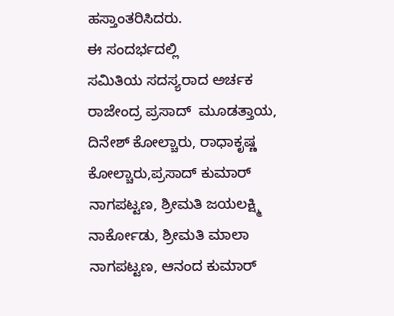ಹಸ್ತಾಂತರಿಸಿದರು.
ಈ ಸಂದರ್ಭದಲ್ಲಿ
ಸಮಿತಿಯ ಸದಸ್ಯರಾದ ಅರ್ಚಕ ರಾಜೇಂದ್ರ ಪ್ರಸಾದ್  ಮೂಡತ್ತಾಯ, ದಿನೇಶ್ ಕೋಲ್ಚಾರು, ರಾಧಾಕೃಷ್ಣ ಕೋಲ್ಚಾರು,ಪ್ರಸಾದ್ ಕುಮಾರ್
ನಾಗಪಟ್ಟಣ, ಶ್ರೀಮತಿ ಜಯಲಕ್ಷ್ಮಿ ನಾರ್ಕೋಡು, ಶ್ರೀಮತಿ ಮಾಲಾ ನಾಗಪಟ್ಟಣ, ಆನಂದ ಕುಮಾರ್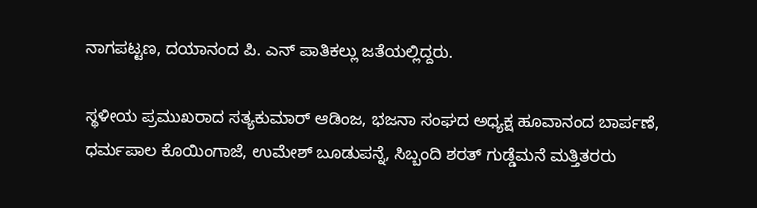ನಾಗಪಟ್ಟಣ, ದಯಾನಂದ ಪಿ. ಎನ್ ಪಾತಿಕಲ್ಲು ಜತೆಯಲ್ಲಿದ್ದರು.

ಸ್ಥಳೀಯ ಪ್ರಮುಖರಾದ ಸತ್ಯಕುಮಾರ್ ಆಡಿಂಜ, ಭಜನಾ ಸಂಘದ ಅಧ್ಯಕ್ಷ ಹೂವಾನಂದ ಬಾರ್ಪಣೆ, ಧರ್ಮಪಾಲ ಕೊಯಿಂಗಾಜೆ, ಉಮೇಶ್ ಬೂಡುಪನ್ನೆ, ಸಿಬ್ಬಂದಿ ಶರತ್ ಗುಡ್ಡೆಮನೆ ಮತ್ತಿತರರು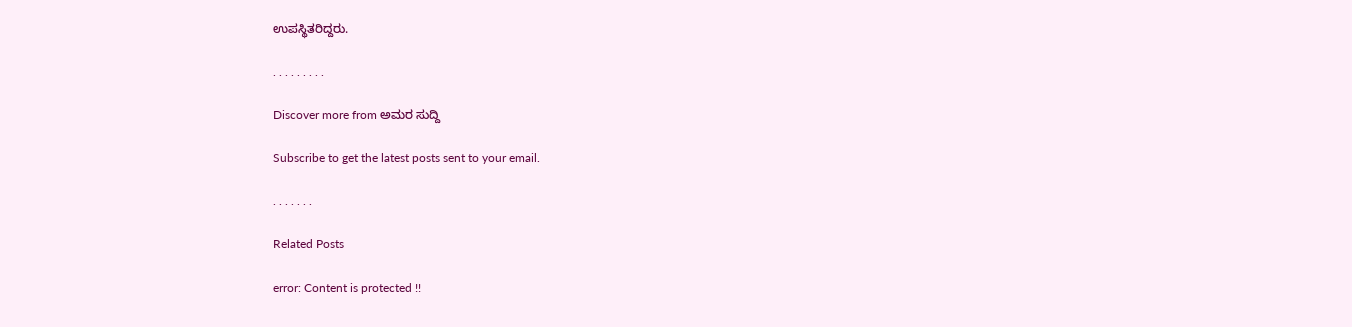ಉಪಸ್ಥಿತರಿದ್ದರು.

. . . . . . . . .

Discover more from ಅಮರ ಸುದ್ದಿ

Subscribe to get the latest posts sent to your email.

. . . . . . .

Related Posts

error: Content is protected !!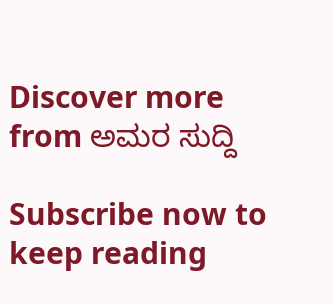Discover more from ಅಮರ ಸುದ್ದಿ

Subscribe now to keep reading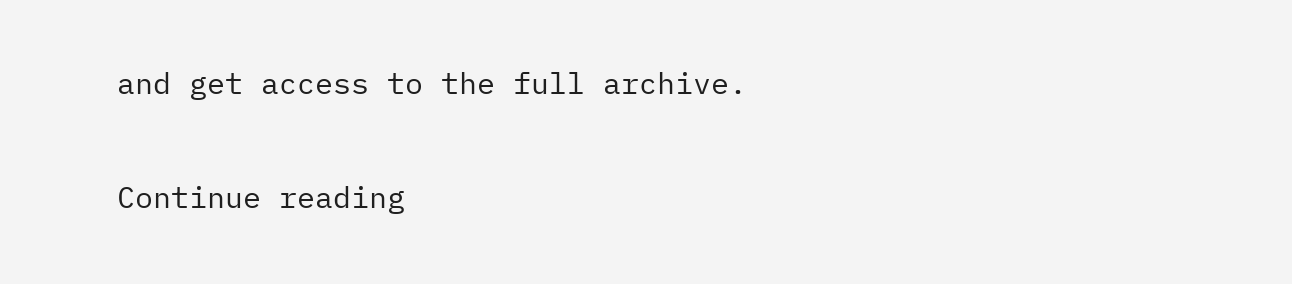and get access to the full archive.

Continue reading